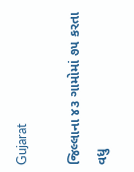Gujarat

જિલ્લાના ૪૩ ગામોમાં ૭૫ કરતા વધુ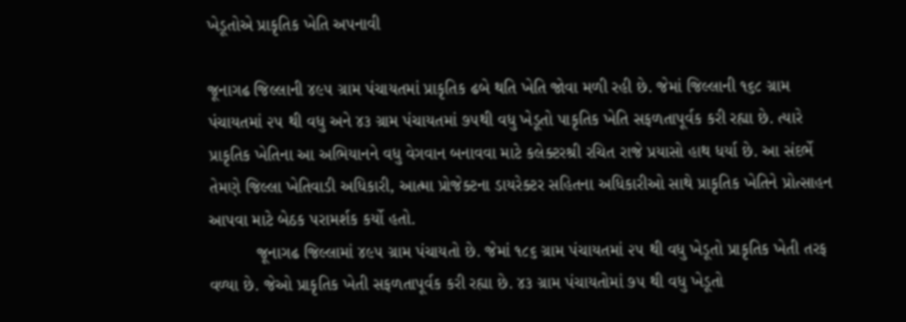ખેડૂતોએ પ્રાકૃતિક ખેતિ અપનાવી

જૂનાગઢ જિલ્લાની ૪૯૫ ગ્રામ પંચાયતમાં પ્રાકૃતિક ઢબે થતિ ખેતિ જોવા મળી રહી છે. જેમાં જિલ્લાની ૧૬૮ ગ્રામ પંચાયતમાં ૨૫ થી વધુ અને ૪૩ ગ્રામ પંચાયતમાં ૭૫થી વધુ ખેડૂતો પાકૃતિક ખેતિ સફળતાપૂર્વક કરી રહ્યા છે. ત્યારે પ્રાકૃતિક ખેતિના આ અભિયાનને વધુ વેગવાન બનાવવા માટે કલેક્ટરશ્રી રચિત રાજે પ્રયાસો હાથ ધર્યા છે. આ સંદર્ભે તેમણે જિલ્લા ખેતિવાડી અધિકારી, આત્મા પ્રોજેક્ટના ડાયરેક્ટર સહિતના અધિકારીઓ સાથે પ્રાકૃતિક ખેતિને પ્રોત્સાહન આપવા માટે બેઠક પરામર્શક કર્યો હતો.
          જૂનાગઢ જિલ્લામાં ૪૯૫ ગ્રામ પંચાયતો છે. જેમાં ૧૮૬ ગ્રામ પંચાયતમાં ૨૫ થી વધુ ખેડૂતો પ્રાકૃતિક ખેતી તરફ વળ્યા છે. જેઓ પ્રાકૃતિક ખેતી સફળતાપૂર્વક કરી રહ્યા છે. ૪૩ ગ્રામ પંચાયતોમાં ૭૫ થી વધુ ખેડૂતો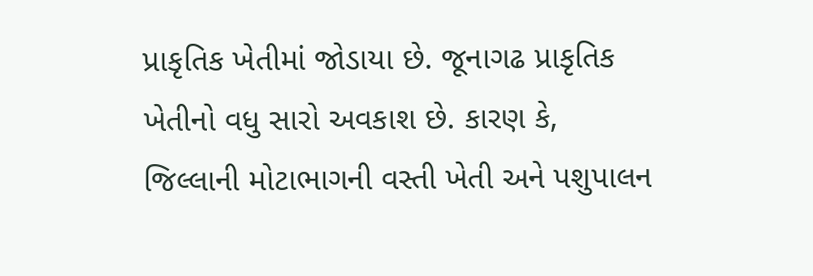પ્રાકૃતિક ખેતીમાં જોડાયા છે. જૂનાગઢ પ્રાકૃતિક ખેતીનો વધુ સારો અવકાશ છે. કારણ કે, જિલ્લાની મોટાભાગની વસ્તી ખેતી અને પશુપાલન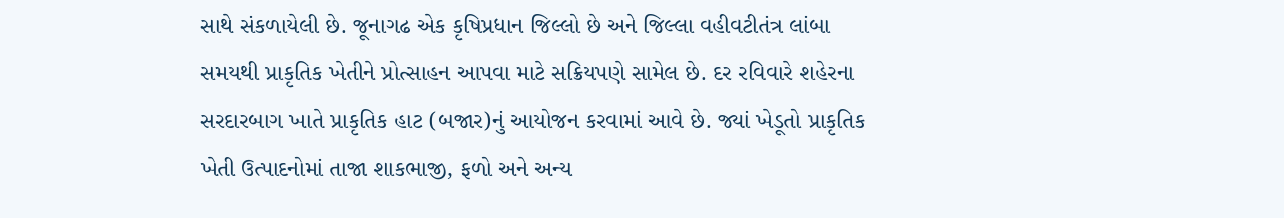સાથે સંકળાયેલી છે. જૂનાગઢ એક કૃષિપ્રધાન જિલ્લો છે અને જિલ્લા વહીવટીતંત્ર લાંબા સમયથી પ્રાકૃતિક ખેતીને પ્રોત્સાહન આપવા માટે સક્રિયપણે સામેલ છે. દર રવિવારે શહેરના સરદારબાગ ખાતે પ્રાકૃતિક હાટ (બજાર)નું આયોજન કરવામાં આવે છે. જ્યાં ખેડૂતો પ્રાકૃતિક ખેતી ઉત્પાદનોમાં તાજા શાકભાજી, ફળો અને અન્ય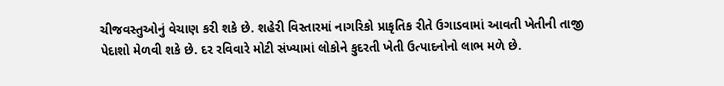ચીજવસ્તુઓનું વેચાણ કરી શકે છે. શહેરી વિસ્તારમાં નાગરિકો પ્રાકૃતિક રીતે ઉગાડવામાં આવતી ખેતીની તાજી પેદાશો મેળવી શકે છે. દર રવિવારે મોટી સંખ્યામાં લોકોને કુદરતી ખેતી ઉત્પાદનોનો લાભ મળે છે.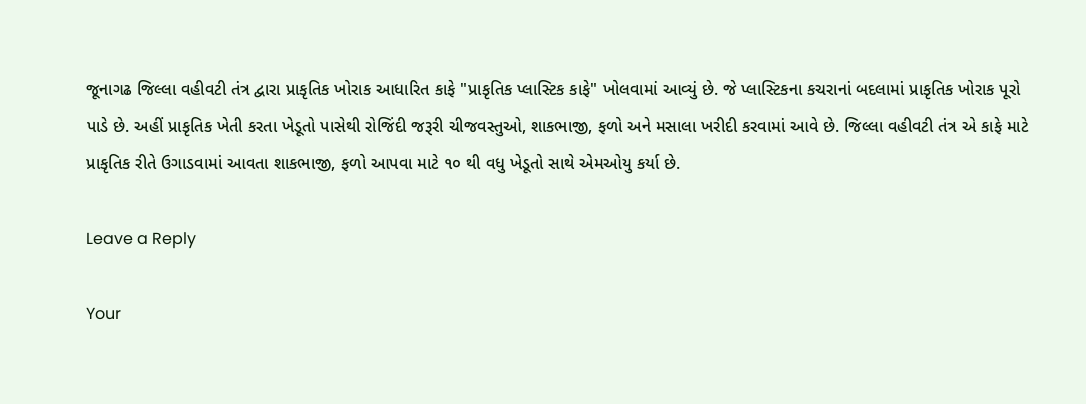જૂનાગઢ જિલ્લા વહીવટી તંત્ર દ્વારા પ્રાકૃતિક ખોરાક આધારિત કાફે "પ્રાકૃતિક પ્લાસ્ટિક કાફે" ખોલવામાં આવ્યું છે. જે પ્લાસ્ટિકના કચરાનાં બદલામાં પ્રાકૃતિક ખોરાક પૂરો પાડે છે. અહીં પ્રાકૃતિક ખેતી કરતા ખેડૂતો પાસેથી રોજિંદી જરૂરી ચીજવસ્તુઓ, શાકભાજી, ફળો અને મસાલા ખરીદી કરવામાં આવે છે. જિલ્લા વહીવટી તંત્ર એ કાફે માટે પ્રાકૃતિક રીતે ઉગાડવામાં આવતા શાકભાજી, ફળો આપવા માટે ૧૦ થી વધુ ખેડૂતો સાથે એમઓયુ કર્યા છે.

Leave a Reply

Your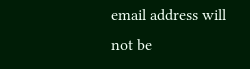email address will not be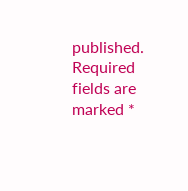published. Required fields are marked *